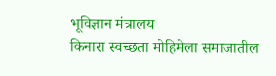भूविज्ञान मंत्रालय
किनारा स्वच्छता मोहिमेला समाजातील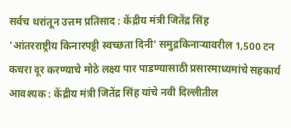सर्वच थरांतून उत्तम प्रतिसाद : केंद्रीय मंत्री जितेंद्र सिंह
'आंतरराष्ट्रीय किनारपट्टी स्वच्छता दिनी' समुद्रकिनाऱ्यावरील 1,500 टन कचरा दूर करण्याचे मोठे लक्ष्य पार पाडण्यासाठी प्रसारमाध्यमांचे सहकार्य आवश्यक : केंद्रीय मंत्री जितेंद्र सिंह यांचे नवी दिल्लीतील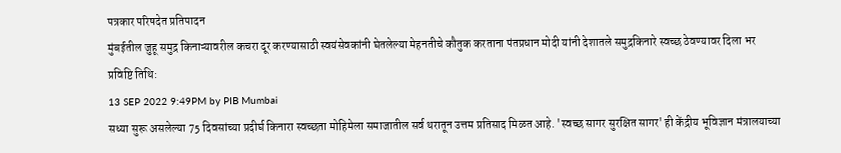पत्रकार परिषदेत प्रतिपादन
मुंबईतील जुहू समुद्र किनाऱ्यावरील कचरा दूर करण्यासाठी स्वयंसेवकांनी घेतलेल्या मेहनतीचे कौतुक करताना पंतप्रधान मोदी यांनी देशातले समुद्रकिनारे स्वच्छ ठेवण्यावर दिला भर
प्रविष्टि तिथि:
13 SEP 2022 9:49PM by PIB Mumbai
सध्या सुरू असलेल्या 75 दिवसांच्या प्रदीर्घ किनारा स्वच्छता मोहिमेला समाजातील सर्व थरातून उत्तम प्रतिसाद मिळत आहे. 'स्वच्छ सागर सुरक्षित सागर' ही केंद्रीय भूविज्ञान मंत्रालयाच्या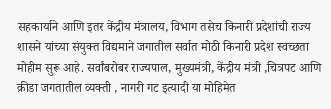सहकार्याने आणि इतर केंद्रीय मंत्रालय, विभाग तसेच किनारी प्रदेशांची राज्य शासने यांच्या संयुक्त विद्यमाने जगातील सर्वात मोठी किनारी प्रदेश स्वच्छता मोहीम सुरू आहे. सर्वांबरोबर राज्यपाल, मुख्यमंत्री, केंद्रीय मंत्री ,चित्रपट आणि क्रीडा जगतातील व्यक्ती , नागरी गट इत्यादी या मोहिमेत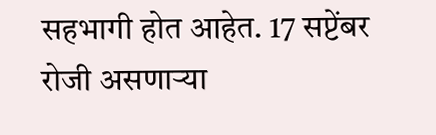सहभागी होत आहेत. 17 सप्टेंबर रोजी असणाऱ्या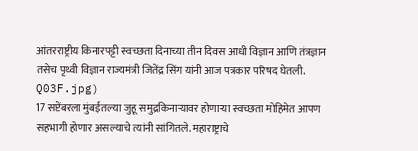आंतरराष्ट्रीय किनारपट्टी स्वच्छता दिनाच्या तीन दिवस आधी विज्ञान आणि तंत्रज्ञान तसेच पृथ्वी विज्ञान राज्यमंत्री जितेंद्र सिंग यांनी आज पत्रकार परिषद घेतली.
Q03F.jpg)
17 सप्टेंबरला मुंबईतल्या जुहू समुद्रकिनाऱ्यावर होणाऱ्या स्वच्छता मोहिमेत आपण सहभागी होणार असल्याचे त्यांनी सांगितले. महाराष्ट्राचे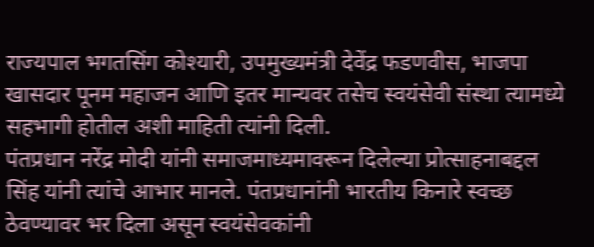राज्यपाल भगतसिंग कोश्यारी, उपमुख्यमंत्री देवेंद्र फडणवीस, भाजपा खासदार पूनम महाजन आणि इतर मान्यवर तसेच स्वयंसेवी संस्था त्यामध्ये सहभागी होतील अशी माहिती त्यांनी दिली.
पंतप्रधान नरेंद्र मोदी यांनी समाजमाध्यमावरून दिलेल्या प्रोत्साहनाबद्दल सिंह यांनी त्यांचे आभार मानले. पंतप्रधानांनी भारतीय किनारे स्वच्छ ठेवण्यावर भर दिला असून स्वयंसेवकांनी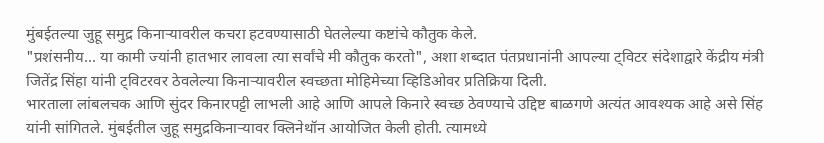मुंबईतल्या जुहू समुद्र किनाऱ्यावरील कचरा हटवण्यासाठी घेतलेल्या कष्टांचे कौतुक केले.
"प्रशंसनीय... या कामी ज्यांनी हातभार लावला त्या सर्वांचे मी कौतुक करतो", अशा शब्दात पंतप्रधानांनी आपल्या ट्विटर संदेशाद्वारे केंद्रीय मंत्री जितेंद्र सिंहा यांनी ट्विटरवर ठेवलेल्या किनाऱ्यावरील स्वच्छता मोहिमेच्या व्हिडिओवर प्रतिक्रिया दिली.
भारताला लांबलचक आणि सुंदर किनारपट्टी लाभली आहे आणि आपले किनारे स्वच्छ ठेवण्याचे उद्दिष्ट बाळगणे अत्यंत आवश्यक आहे असे सिंह यांनी सांगितले. मुंबईतील जुहू समुद्रकिनाऱ्यावर क्लिनेथॉन आयोजित केली होती. त्यामध्ये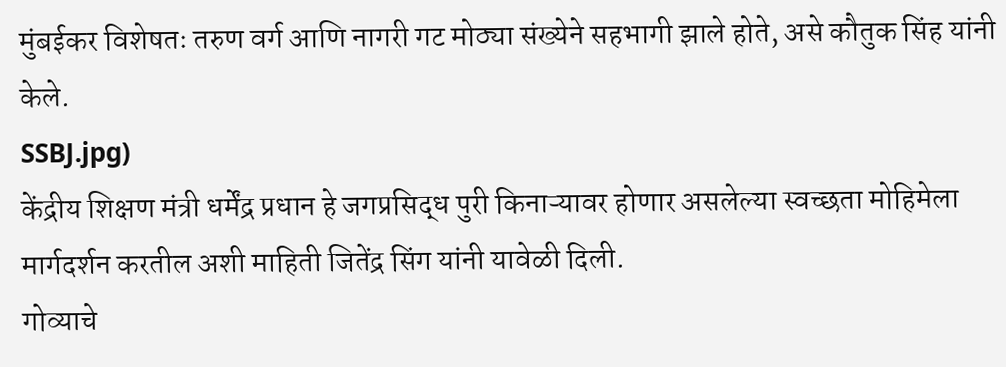मुंबईकर विशेषतः तरुण वर्ग आणि नागरी गट मोठ्या संख्येने सहभागी झाले होते, असे कौतुक सिंह यांनी केले.
SSBJ.jpg)
केंद्रीय शिक्षण मंत्री धर्मेंद्र प्रधान हे जगप्रसिद्ध पुरी किनाऱ्यावर होणार असलेल्या स्वच्छता मोहिमेला मार्गदर्शन करतील अशी माहिती जितेंद्र सिंग यांनी यावेळी दिली.
गोव्याचे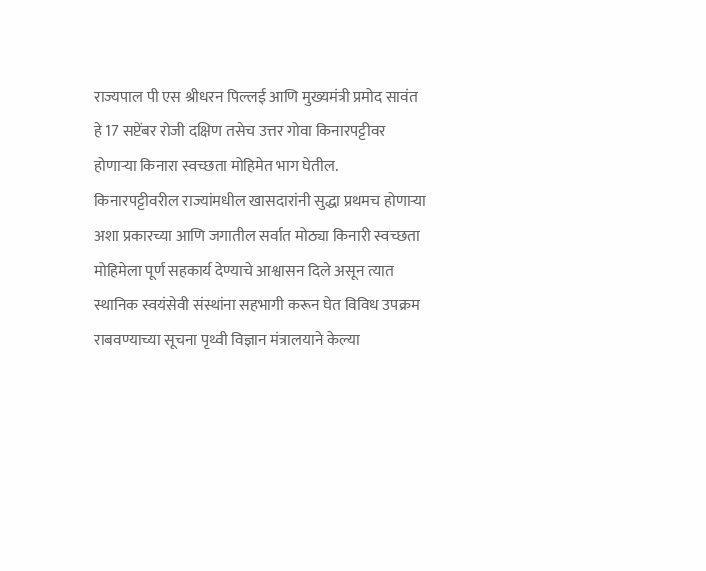राज्यपाल पी एस श्रीधरन पिल्लई आणि मुख्यमंत्री प्रमोद सावंत हे 17 सप्टेंबर रोजी दक्षिण तसेच उत्तर गोवा किनारपट्टीवर होणाऱ्या किनारा स्वच्छता मोहिमेत भाग घेतील.
किनारपट्टीवरील राज्यांमधील खासदारांनी सुद्धा प्रथमच होणाऱ्या अशा प्रकारच्या आणि जगातील सर्वात मोठ्या किनारी स्वच्छता मोहिमेला पूर्ण सहकार्य देण्याचे आश्वासन दिले असून त्यात स्थानिक स्वयंसेवी संस्थांना सहभागी करून घेत विविध उपक्रम राबवण्याच्या सूचना पृथ्वी विज्ञान मंत्रालयाने केल्या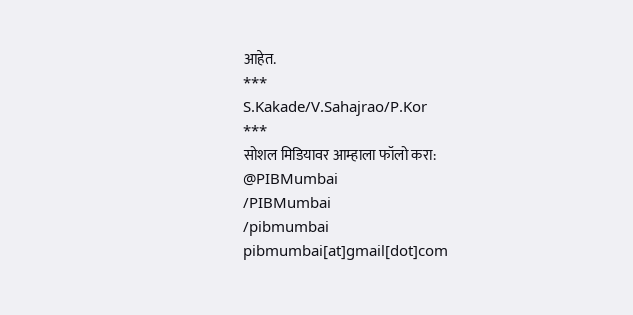आहेत.
***
S.Kakade/V.Sahajrao/P.Kor
***
सोशल मिडियावर आम्हाला फॉलो करा:
@PIBMumbai
/PIBMumbai
/pibmumbai
pibmumbai[at]gmail[dot]com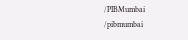/PIBMumbai
/pibmumbai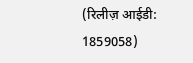(रिलीज़ आईडी: 1859058)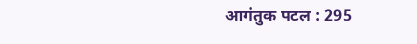आगंतुक पटल : 295